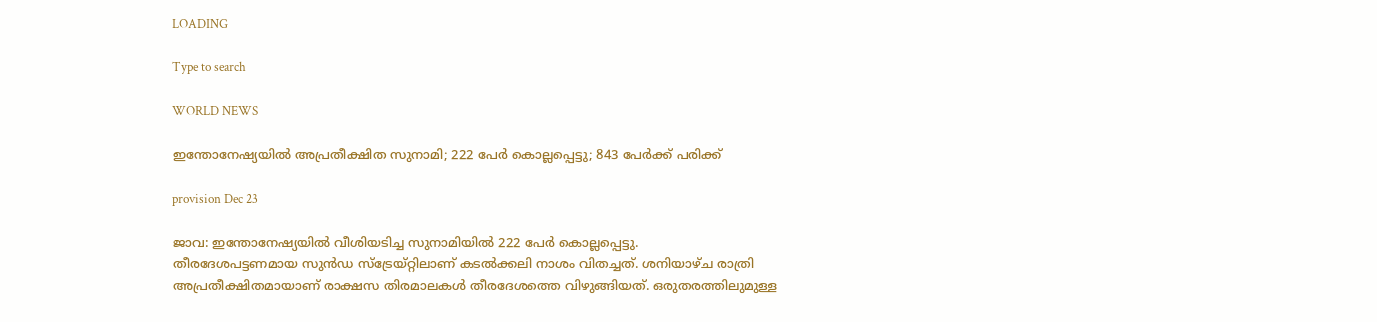LOADING

Type to search

WORLD NEWS

ഇന്തോനേഷ്യയില്‍ അപ്രതീക്ഷിത സുനാമി; 222 പേര്‍ കൊല്ലപ്പെട്ടു; 843 പേര്‍ക്ക് പരിക്ക്

provision Dec 23

ജാവ: ഇന്തോനേഷ്യയില്‍ വീശിയടിച്ച സുനാമിയില്‍ 222 പേര്‍ കൊല്ലപ്പെട്ടു.
തീരദേശപട്ടണമായ സുന്‍ഡ സ്‌ട്രേയ്റ്റിലാണ് കടല്‍ക്കലി നാശം വിതച്ചത്. ശനിയാഴ്ച രാത്രി അപ്രതീക്ഷിതമായാണ് രാക്ഷസ തിരമാലകള്‍ തീരദേശത്തെ വിഴുങ്ങിയത്. ഒരുതരത്തിലുമുള്ള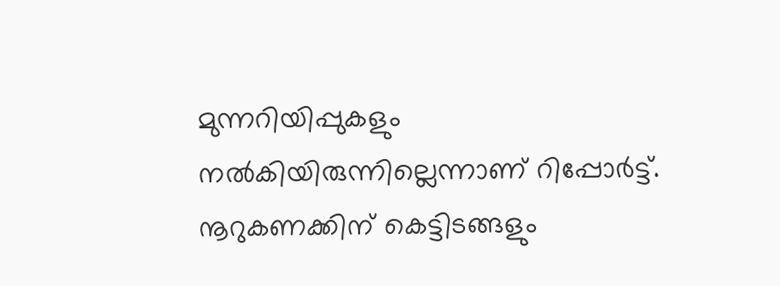മുന്നറിയിപ്പുകളും നല്‍കിയിരുന്നില്ലെന്നാണ് റിപ്പോര്‍ട്ട്. നൂറുകണക്കിന് കെട്ടിടങ്ങളും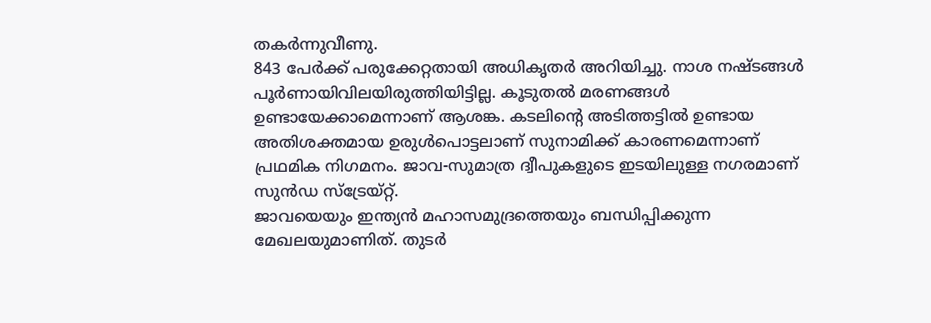തകര്‍ന്നുവീണു.
843 പേര്‍ക്ക് പരുക്കേറ്റതായി അധികൃതര്‍ അറിയിച്ചു. നാശ നഷ്ടങ്ങള്‍ പൂര്‍ണായിവിലയിരുത്തിയിട്ടില്ല. കൂടുതല്‍ മരണങ്ങള്‍ ഉണ്ടായേക്കാമെന്നാണ് ആശങ്ക. കടലിന്റെ അടിത്തട്ടില്‍ ഉണ്ടായ അതിശക്തമായ ഉരുള്‍പൊട്ടലാണ് സുനാമിക്ക് കാരണമെന്നാണ് പ്രഥമിക നിഗമനം. ജാവ-സുമാത്ര ദ്വീപുകളുടെ ഇടയിലുള്ള നഗരമാണ് സുന്‍ഡ സ്‌ട്രേയ്റ്റ്.
ജാവയെയും ഇന്ത്യന്‍ മഹാസമുദ്രത്തെയും ബന്ധിപ്പിക്കുന്ന മേഖലയുമാണിത്. തുടര്‍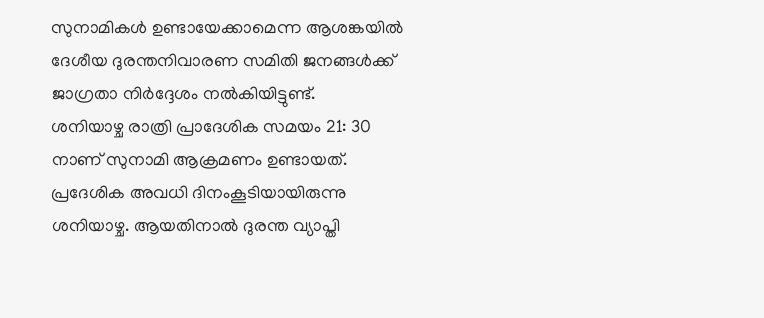സുനാമികള്‍ ഉണ്ടായേക്കാമെന്ന ആശങ്കയില്‍ ദേശീയ ദുരന്തനിവാരണ സമിതി ജനങ്ങള്‍ക്ക് ജാഗ്രതാ നിര്‍ദ്ദേശം നല്‍കിയിട്ടുണ്ട്.
ശനിയാഴ്ച രാത്രി പ്രാദേശിക സമയം 21: 30 നാണ് സുനാമി ആക്രമണം ഉണ്ടായത്. പ്രദേശിക അവധി ദിനംകൂടിയായിരുന്നു ശനിയാഴ്ച. ആയതിനാല്‍ ദുരന്ത വ്യാപ്തി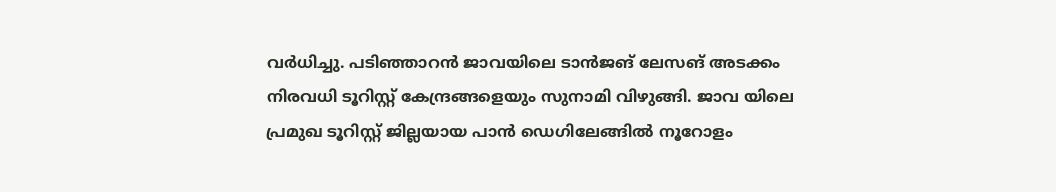വര്‍ധിച്ചു. പടിഞ്ഞാറന്‍ ജാവയിലെ ടാന്‍ജങ് ലേസങ് അടക്കം നിരവധി ടൂറിസ്റ്റ് കേന്ദ്രങ്ങളെയും സുനാമി വിഴുങ്ങി. ജാവ യിലെ പ്രമുഖ ടൂറിസ്റ്റ് ജില്ലയായ പാന്‍ ഡെഗിലേങ്ങില്‍ നൂറോളം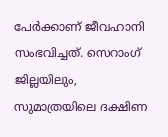പേര്‍ക്കാണ് ജീവഹാനി സംഭവിച്ചത്. സെറാംഗ് ജില്ലയിലും, സുമാത്രയിലെ ദക്ഷിണ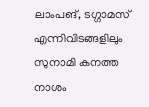ലാംപങ്, ടഗ്ഗാമസ് എന്നിവിടങ്ങളിലും സുനാമി കനത്ത നാശം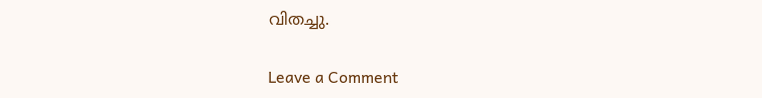വിതച്ചു.

Leave a Comment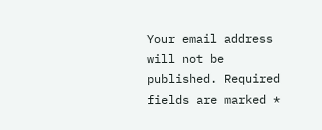Your email address will not be published. Required fields are marked *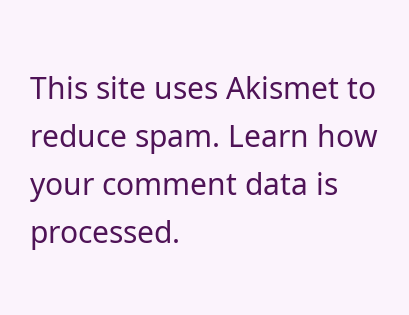This site uses Akismet to reduce spam. Learn how your comment data is processed.